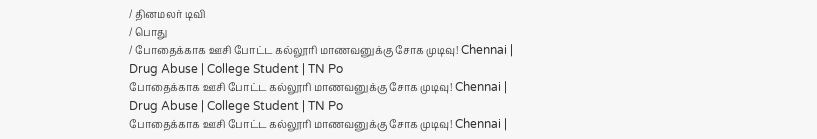/ தினமலர் டிவி
/ பொது
/ போதைக்காக ஊசி போட்ட கல்லூரி மாணவனுக்கு சோக முடிவு! Chennai | Drug Abuse | College Student | TN Po
போதைக்காக ஊசி போட்ட கல்லூரி மாணவனுக்கு சோக முடிவு! Chennai | Drug Abuse | College Student | TN Po
போதைக்காக ஊசி போட்ட கல்லூரி மாணவனுக்கு சோக முடிவு! Chennai |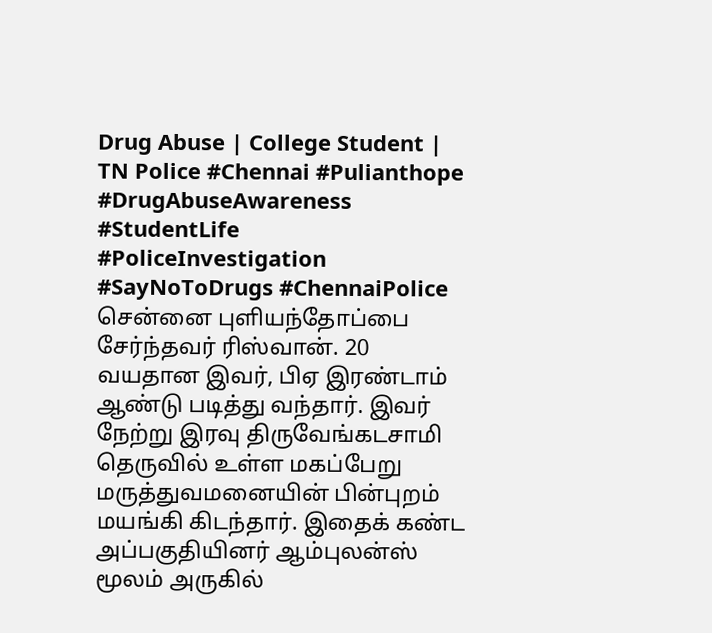Drug Abuse | College Student | TN Police #Chennai #Pulianthope #DrugAbuseAwareness #StudentLife #PoliceInvestigation #SayNoToDrugs #ChennaiPolice சென்னை புளியந்தோப்பை சேர்ந்தவர் ரிஸ்வான். 20 வயதான இவர், பிஏ இரண்டாம் ஆண்டு படித்து வந்தார். இவர் நேற்று இரவு திருவேங்கடசாமி தெருவில் உள்ள மகப்பேறு மருத்துவமனையின் பின்புறம் மயங்கி கிடந்தார். இதைக் கண்ட அப்பகுதியினர் ஆம்புலன்ஸ் மூலம் அருகில்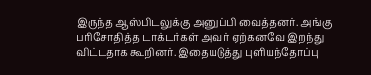இருந்த ஆஸ்பிடலுக்கு அனுப்பி வைத்தனர். அங்கு பரிசோதித்த டாக்டர்கள் அவர் ஏற்கனவே இறந்து விட்டதாக கூறினர். இதையடுத்து புளியந்தோப்பு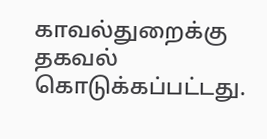காவல்துறைக்கு தகவல் கொடுக்கப்பட்டது.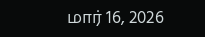மார் 16, 2026